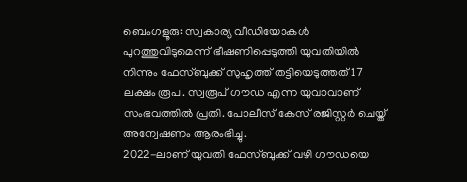ബെംഗളൂരു: സ്വകാര്യ വീഡിയോകൾ പുറത്തുവിടുമെന്ന് ഭീഷണിപ്പെടുത്തി യുവതിയിൽ നിന്നും ഫേസ്ബുക്ക് സുഹൃത്ത് തട്ടിയെടുത്തത് 17 ലക്ഷം രൂപ. സ്വരൂപ് ഗൗഡ എന്ന യുവാവാണ് സംഭവത്തിൽ പ്രതി. പോലീസ് കേസ് രജിസ്റ്റർ ചെയ്ത് അന്വേഷണം ആരംഭിച്ചു.
2022-ലാണ് യുവതി ഫേസ്ബുക്ക് വഴി ഗൗഡയെ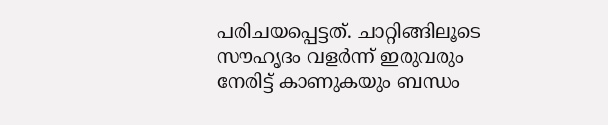പരിചയപ്പെട്ടത്. ചാറ്റിങ്ങിലൂടെ സൗഹൃദം വളർന്ന് ഇരുവരും നേരിട്ട് കാണുകയും ബന്ധം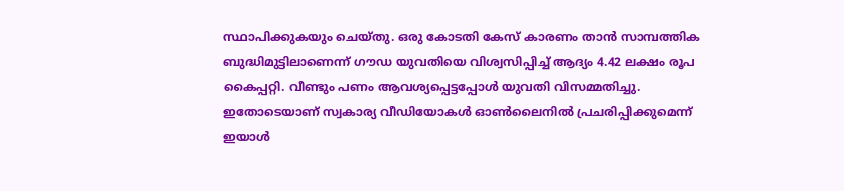സ്ഥാപിക്കുകയും ചെയ്തു. ഒരു കോടതി കേസ് കാരണം താൻ സാമ്പത്തിക ബുദ്ധിമുട്ടിലാണെന്ന് ഗൗഡ യുവതിയെ വിശ്വസിപ്പിച്ച് ആദ്യം 4.42 ലക്ഷം രൂപ കൈപ്പറ്റി. വീണ്ടും പണം ആവശ്യപ്പെട്ടപ്പോൾ യുവതി വിസമ്മതിച്ചു. ഇതോടെയാണ് സ്വകാര്യ വീഡിയോകൾ ഓൺലൈനിൽ പ്രചരിപ്പിക്കുമെന്ന് ഇയാൾ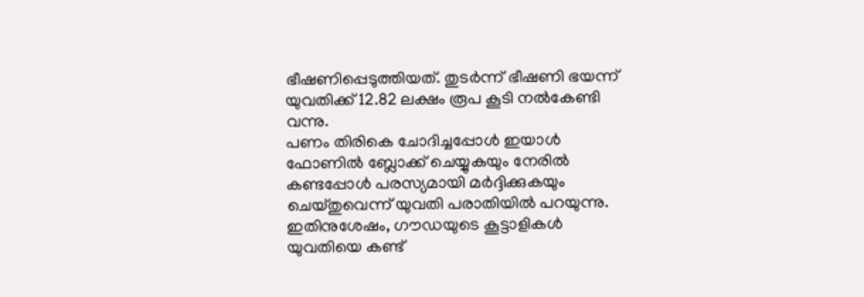ഭീഷണിപ്പെടുത്തിയത്. തുടർന്ന് ഭീഷണി ഭയന്ന് യുവതിക്ക് 12.82 ലക്ഷം രൂപ കൂടി നൽകേണ്ടി വന്നു.
പണം തിരികെ ചോദിച്ചപ്പോൾ ഇയാൾ ഫോണിൽ ബ്ലോക്ക് ചെയ്യുകയും നേരിൽ കണ്ടപ്പോൾ പരസ്യമായി മർദ്ദിക്കുകയും ചെയ്തുവെന്ന് യുവതി പരാതിയിൽ പറയുന്നു. ഇതിനുശേഷം, ഗൗഡയുടെ കൂട്ടാളികൾ യുവതിയെ കണ്ട്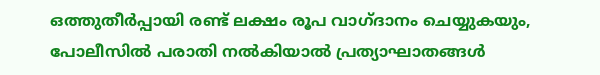ഒത്തുതീർപ്പായി രണ്ട് ലക്ഷം രൂപ വാഗ്ദാനം ചെയ്യുകയും, പോലീസിൽ പരാതി നൽകിയാൽ പ്രത്യാഘാതങ്ങൾ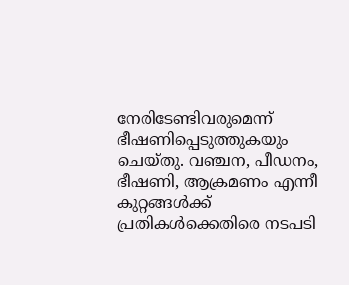നേരിടേണ്ടിവരുമെന്ന് ഭീഷണിപ്പെടുത്തുകയും ചെയ്തു. വഞ്ചന, പീഡനം, ഭീഷണി, ആക്രമണം എന്നീ കുറ്റങ്ങൾക്ക് പ്രതികൾക്കെതിരെ നടപടി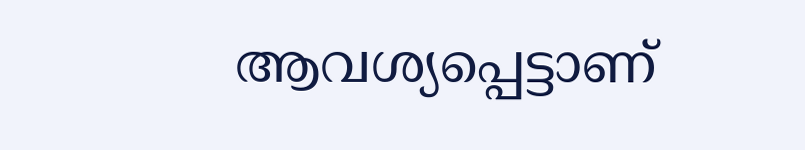ആവശ്യപ്പെട്ടാണ്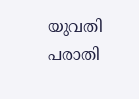യുവതി പരാതി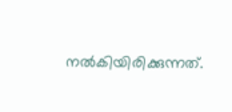നൽകിയിരിക്കുന്നത്.